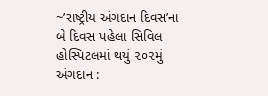~’રાષ્ટ્રીય અંગદાન દિવસ’ના બે દિવસ પહેલા સિવિલ હોસ્પિટલમાં થયું ૨૦૨મું અંગદાન :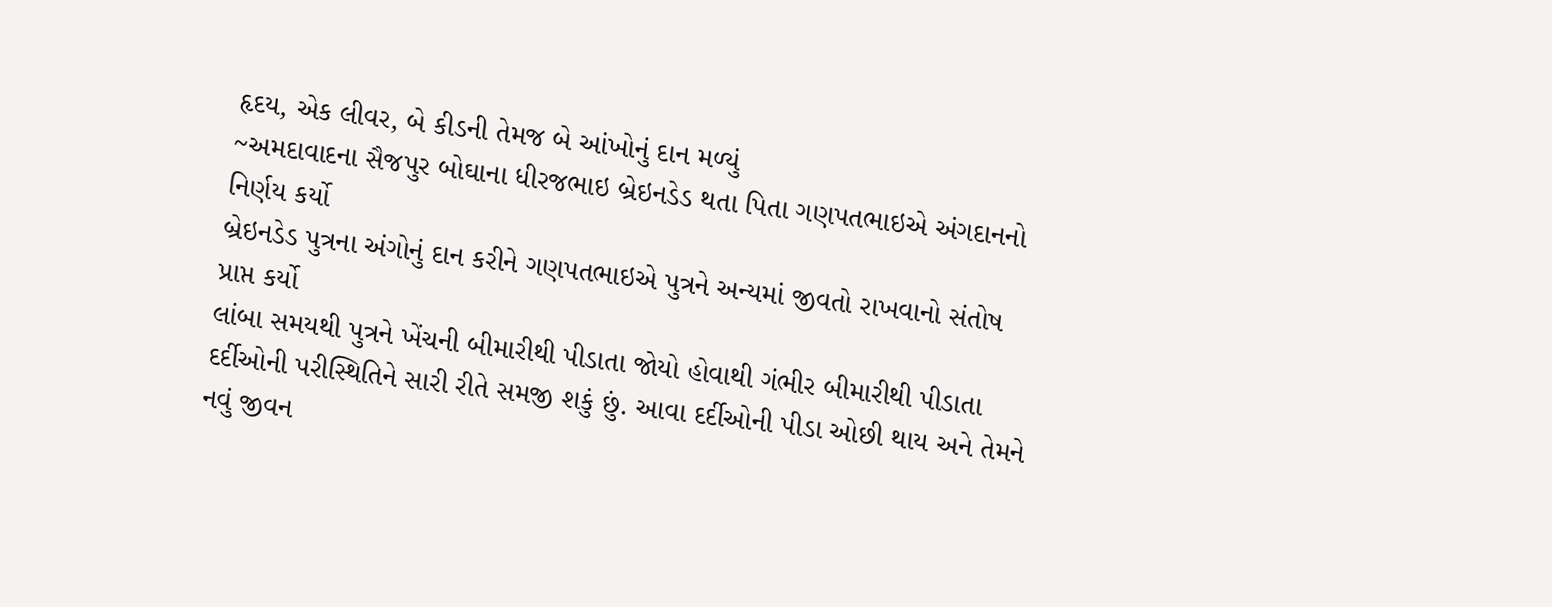હૃદય, એક લીવર, બે કીડની તેમજ બે આંખોનું દાન મળ્યું
~અમદાવાદના સૈજપુર બોઘાના ધીરજભાઇ બ્રેઇનડેડ થતા પિતા ગણપતભાઇએ અંગદાનનો નિર્ણય કર્યો
બ્રેઇનડેડ પુત્રના અંગોનું દાન કરીને ગણપતભાઇએ પુત્રને અન્યમાં જીવતો રાખવાનો સંતોષ પ્રાપ્ત કર્યો
લાંબા સમયથી પુત્રને ખેંચની બીમારીથી પીડાતા જોયો હોવાથી ગંભીર બીમારીથી પીડાતા દર્દીઓની પરીસ્થિતિને સારી રીતે સમજી શકું છું. આવા દર્દીઓની પીડા ઓછી થાય અને તેમને નવું જીવન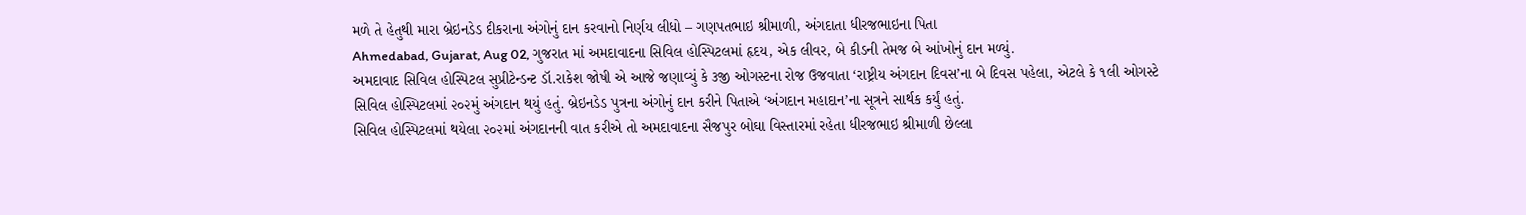મળે તે હેતુથી મારા બ્રેઇનડેડ દીકરાના અંગોનું દાન કરવાનો નિર્ણય લીધો – ગણપતભાઇ શ્રીમાળી, અંગદાતા ધીરજભાઇના પિતા
Ahmedabad, Gujarat, Aug 02, ગુજરાત માં અમદાવાદના સિવિલ હોસ્પિટલમાં હૃદય, એક લીવર, બે કીડની તેમજ બે આંખોનું દાન મળ્યું.
અમદાવાદ સિવિલ હોસ્પિટલ સુપ્રીટેન્ડન્ટ ડૉ.રાકેશ જોષી એ આજે જણાવ્યું કે ૩જી ઓગસ્ટના રોજ ઉજવાતા ‘રાષ્ટ્રીય અંગદાન દિવસ’ના બે દિવસ પહેલા, એટલે કે ૧લી ઓગસ્ટે સિવિલ હોસ્પિટલમાં ૨૦૨મું અંગદાન થયું હતું. બ્રેઇનડેડ પુત્રના અંગોનું દાન કરીને પિતાએ ‘અંગદાન મહાદાન’ના સૂત્રને સાર્થક કર્યું હતું.
સિવિલ હોસ્પિટલમાં થયેલા ૨૦૨માં અંગદાનની વાત કરીએ તો અમદાવાદના સૈજપુર બોઘા વિસ્તારમાં રહેતા ધીરજભાઇ શ્રીમાળી છેલ્લા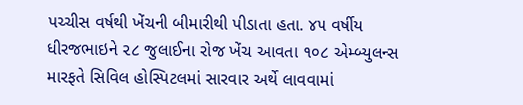પચ્ચીસ વર્ષથી ખેંચની બીમારીથી પીડાતા હતા. ૪૫ વર્ષીય ધીરજભાઇને ૨૮ જુલાઈના રોજ ખેંચ આવતા ૧૦૮ એમ્બ્યુલન્સ મારફતે સિવિલ હોસ્પિટલમાં સારવાર અર્થે લાવવામાં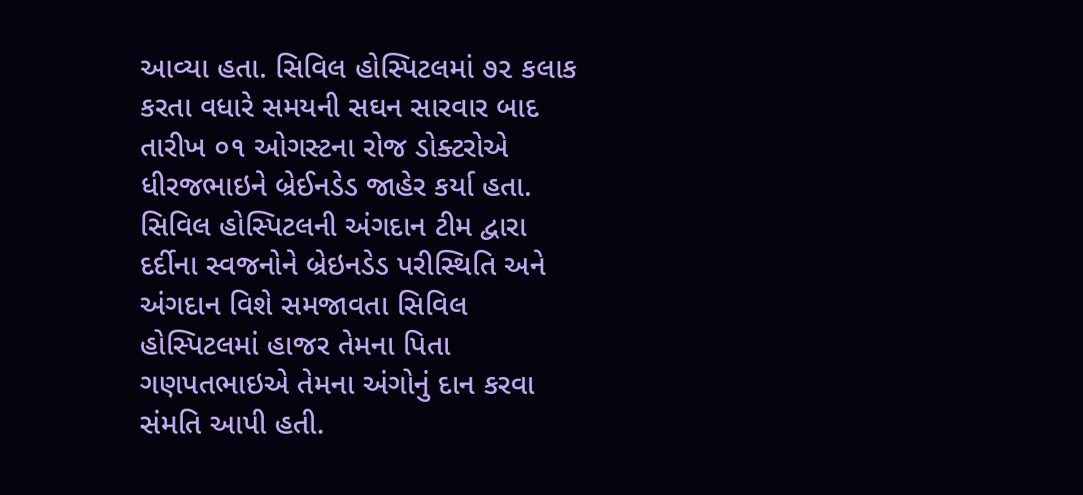આવ્યા હતા. સિવિલ હોસ્પિટલમાં ૭૨ કલાક કરતા વધારે સમયની સઘન સારવાર બાદ તારીખ ૦૧ ઓગસ્ટના રોજ ડોક્ટરોએ ધીરજભાઇને બ્રેઈનડેડ જાહેર કર્યા હતા.
સિવિલ હોસ્પિટલની અંગદાન ટીમ દ્વારા દર્દીના સ્વજનોને બ્રેઇનડેડ પરીસ્થિતિ અને અંગદાન વિશે સમજાવતા સિવિલ હોસ્પિટલમાં હાજર તેમના પિતા ગણપતભાઇએ તેમના અંગોનું દાન કરવા સંમતિ આપી હતી.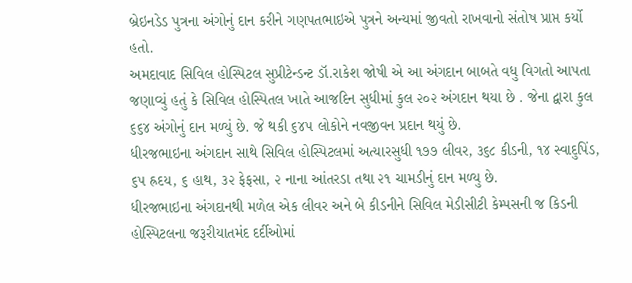બ્રેઇનડેડ પુત્રના અંગોનું દાન કરીને ગણપતભાઇએ પુત્રને અન્યમાં જીવતો રાખવાનો સંતોષ પ્રાપ્ત કર્યો હતો.
અમદાવાદ સિવિલ હોસ્પિટલ સુપ્રીટેન્ડન્ટ ડૉ.રાકેશ જોષી એ આ અંગદાન બાબતે વધુ વિગતો આપતા જણાવ્યું હતું કે સિવિલ હોસ્પિતલ ખાતે આજદિન સુધીમાં કુલ ૨૦૨ અંગદાન થયા છે . જેના દ્વારા કુલ ૬૬૪ અંગોનું દાન મળ્યું છે. જે થકી ૬૪૫ લોકોને નવજીવન પ્રદાન થયું છે.
ધીરજભાઇના અંગદાન સાથે સિવિલ હોસ્પિટલમાં અત્યારસુધી ૧૭૭ લીવર, ૩૬૮ કીડની, ૧૪ સ્વાદુપિંડ, ૬૫ હ્રદય, ૬ હાથ, ૩૨ ફેફસા, ૨ નાના આંતરડા તથા ૨૧ ચામડીનું દાન મળ્યુ છે.
ધીરજભાઇના અંગદાનથી મળેલ એક લીવર અને બે કીડનીને સિવિલ મેડીસીટી કેમ્પસની જ કિડની હોસ્પિટલના જરૂરીયાતમંદ દર્દીઓમાં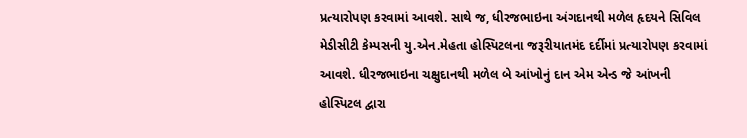પ્રત્યારોપણ કરવામાં આવશે. સાથે જ, ધીરજભાઇના અંગદાનથી મળેલ હૃદયને સિવિલ મેડીસીટી કેમ્પસની યુ.એન.મેહતા હોસ્પિટલના જરૂરીયાતમંદ દર્દીમાં પ્રત્યારોપણ કરવામાં આવશે. ધીરજભાઇના ચક્ષુદાનથી મળેલ બે આંખોનું દાન એમ એન્ડ જે આંખની હોસ્પિટલ દ્વારા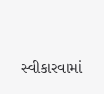સ્વીકારવામાં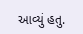આવ્યું હતુ.